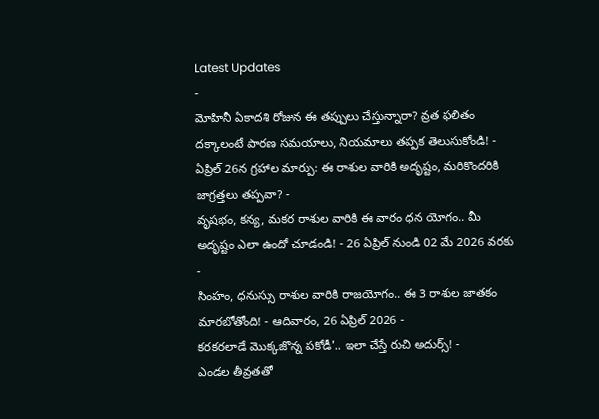Latest Updates
-
మోహినీ ఏకాదశి రోజున ఈ తప్పులు చేస్తున్నారా? వ్రత ఫలితం దక్కాలంటే పారణ సమయాలు, నియమాలు తప్పక తెలుసుకోండి! -
ఏప్రిల్ 26న గ్రహాల మార్పు: ఈ రాశుల వారికి అదృష్టం, మరికొందరికి జాగ్రత్తలు తప్పవా? -
వృషభం, కన్య, మకర రాశుల వారికి ఈ వారం ధన యోగం.. మీ అదృష్టం ఎలా ఉందో చూడండి! - 26 ఏప్రిల్ నుండి 02 మే 2026 వరకు -
సింహం, ధనుస్సు రాశుల వారికి రాజయోగం.. ఈ 3 రాశుల జాతకం మారబోతోంది! - ఆదివారం, 26 ఏప్రిల్ 2026 -
కరకరలాడే మొక్కజొన్న పకోడీ'.. ఇలా చేస్తే రుచి అదుర్స్! -
ఎండల తీవ్రతతో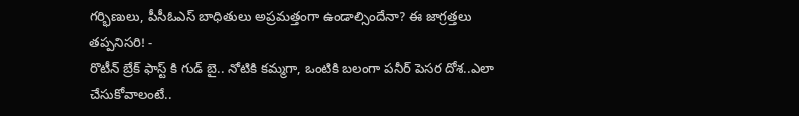గర్భిణులు, పీసీఓఎస్ బాధితులు అప్రమత్తంగా ఉండాల్సిందేనా? ఈ జాగ్రత్తలు తప్పనిసరి! -
రొటీన్ బ్రేక్ ఫాస్ట్ కి గుడ్ బై.. నోటికి కమ్మగా, ఒంటికి బలంగా పనీర్ పెసర దోశ..ఎలా చేసుకోవాలంటే..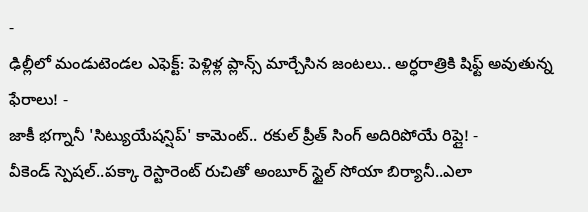-
ఢిల్లీలో మండుటెండల ఎఫెక్ట్: పెళ్లిళ్ల ప్లాన్స్ మార్చేసిన జంటలు.. అర్ధరాత్రికి షిఫ్ట్ అవుతున్న ఫేరాలు! -
జాకీ భగ్నానీ 'సిట్యుయేషన్షిప్' కామెంట్.. రకుల్ ప్రీత్ సింగ్ అదిరిపోయే రిప్లై! -
వీకెండ్ స్పెషల్..పక్కా రెస్టారెంట్ రుచితో అంబూర్ స్టైల్ సోయా బిర్యానీ..ఎలా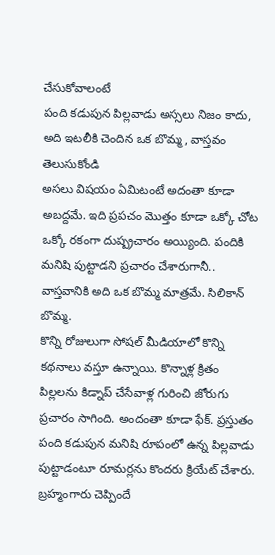చేసుకోవాలంటే
పంది కడుపున పిల్లవాడు అస్సలు నిజం కాదు, అది ఇటలీకి చెందిన ఒక బొమ్మ, వాస్తవం తెలుసుకోండి
అసలు విషయం ఏమిటంటే అదంతా కూడా అబద్దమే. ఇది ప్రపచం మొత్తం కూడా ఒక్కో చోట ఒక్కో రకంగా దుష్ప్రచారం అయ్యింది. పందికి మనిషి పుట్టాడని ప్రచారం చేశారుగానీ.. వాస్తవానికి అది ఒక బొమ్మ మాత్రమే. సిలికాన్ బొమ్మ.
కొన్ని రోజులుగా సోషల్ మీడియాలో కొన్ని కథనాలు వస్తూ ఉన్నాయి. కొన్నాళ్ల క్రితం పిల్లలను కిడ్నాప్ చేసేవాళ్ల గురించి జోరుగు ప్రచారం సాగింది. అందంతా కూడా ఫేక్. ప్రస్తుతం పంది కడుపున మనిషి రూపంలో ఉన్న పిల్లవాడు పుట్టాడంటూ రూమర్లను కొందరు క్రియేట్ చేశారు. బ్రహ్మంగారు చెప్పిందే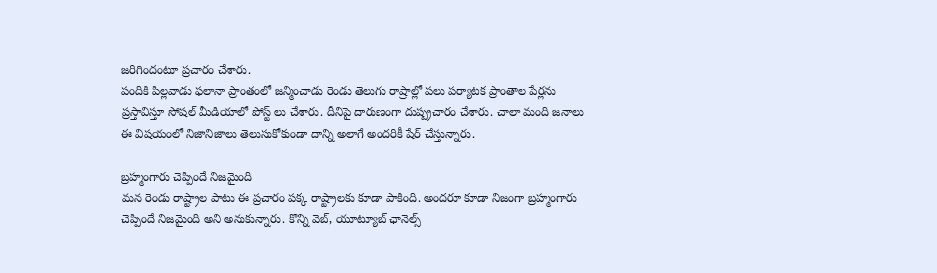జరిగిందంటూ ప్రచారం చేశారు.
పందికి పిల్లవాడు ఫలానా ప్రాంతంలో జన్మించాడు రెండు తెలుగు రాష్రాల్లో పలు పర్యాటక ప్రాంతాల పేర్లను ప్రస్తావిస్తూ సోషల్ మీడియాలో పోస్ట్ లు చేశారు. దీనిపై దారుణంగా దుష్ప్రచారం చేశారు. చాలా మంది జనాలు ఈ విషయంలో నిజానిజాలు తెలుసుకోకుండా దాన్ని అలాగే అందరికీ షేర్ చేస్తున్నారు.

బ్రహ్మంగారు చెప్పిందే నిజమైంది
మన రెండు రాష్ట్రాల పాటు ఈ ప్రచారం పక్క రాష్ట్రాలకు కూడా పాకింది. అందరూ కూడా నిజంగా బ్రహ్మంగారు చెప్పిందే నిజమైంది అని అనుకున్నారు. కొన్ని వెబ్, యూట్యూబ్ ఛానెల్స్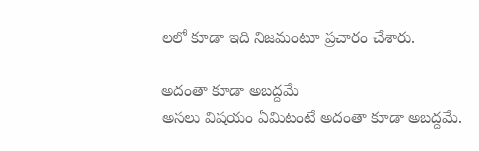లలో కూడా ఇది నిజమంటూ ప్రచారం చేశారు.

అదంతా కూడా అబద్దమే
అసలు విషయం ఏమిటంటే అదంతా కూడా అబద్దమే.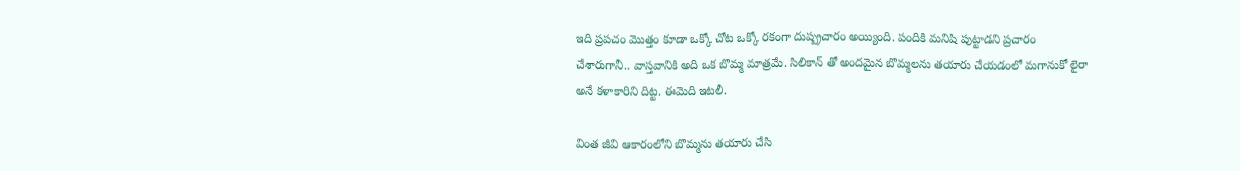ఇది ప్రపచం మొత్తం కూడా ఒక్కో చోట ఒక్కో రకంగా దుష్ప్రచారం అయ్యింది. పందికి మనిషి పుట్టాడని ప్రచారం చేశారుగానీ.. వాస్తవానికి అది ఒక బొమ్మ మాత్రమే. సిలికాన్ తో అందమైన బొమ్మలను తయారు చేయడంలో మగానుకో లైరా అనే కళాకారిని దిట్ట. ఈమెది ఇటలీ.

వింత జీవి ఆకారంలోని బొమ్మను తయారు చేసి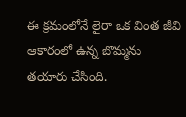ఈ క్రమంలోనే లైరా ఒక వింత జీవి ఆకారంలో ఉన్న బొమ్మను తయారు చేసింది.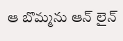ఆ బొమ్మను ఆన్ లైన్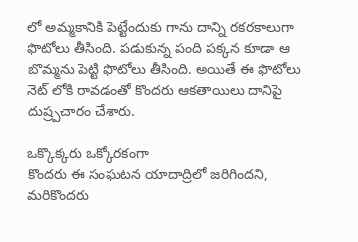లో అమ్మకానికి పెట్టేందుకు గాను దాన్ని రకరకాలుగా ఫొటోలు తీసింది. పడుకున్న పంది పక్కన కూడా ఆ బొమ్మను పెట్టి ఫొటోలు తీసింది. అయితే ఈ ఫొటోలు నెట్ లోకి రావడంతో కొందరు ఆకతాయిలు దానిపై దుష్ర్పచారం చేశారు.

ఒక్కొక్కరు ఒక్కోరకంగా
కొందరు ఈ సంఘటన యాదాద్రిలో జరిగిందని, మరికొందరు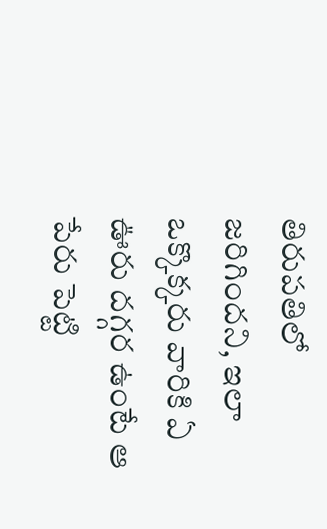తిరుపతిలో జరిగిందని, ఇలా ఒక్కొక్కరు వారికి ఏ ఊరు దగ్గర ఉంటే ఆ పేరు పెట్టి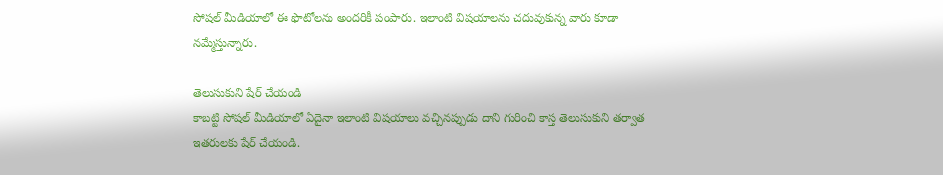సోషల్ మీడియాలో ఈ ఫొటోలను అందరికీ పంపారు. ఇలాంటి విషయాలను చదువుకున్న వారు కూడా నమ్మేస్తున్నారు.

తెలుసుకుని షేర్ చేయండి
కాబట్టి సోషల్ మీడియాలో ఏదైనా ఇలాంటి విషయాలు వచ్చినప్పుడు దాని గురించి కాస్త తెలుసుకుని తర్వాత ఇతరులకు షేర్ చేయండి.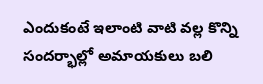ఎందుకంటే ఇలాంటి వాటి వల్ల కొన్ని సందర్భాల్లో అమాయకులు బలి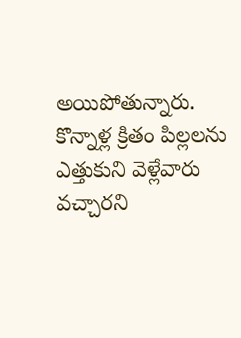అయిపోతున్నారు. కొన్నాళ్ల క్రితం పిల్లలను ఎత్తుకుని వెళ్లేవారు వచ్చారని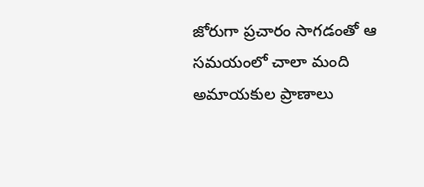జోరుగా ప్రచారం సాగడంతో ఆ సమయంలో చాలా మంది అమాయకుల ప్రాణాలు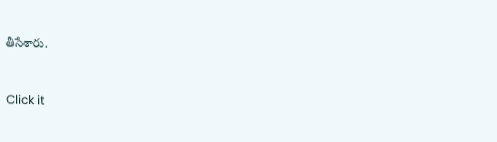తీసేశారు.



Click it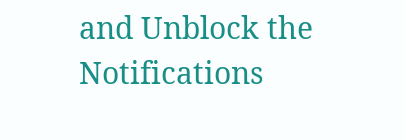and Unblock the Notifications